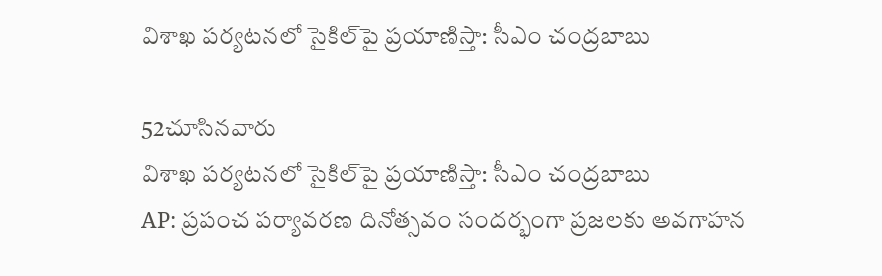విశాఖ పర్యటనలో సైకిల్‌పై ప్రయాణిస్తా: సీఎం చంద్రబాబు

52చూసినవారు
విశాఖ పర్యటనలో సైకిల్‌పై ప్రయాణిస్తా: సీఎం చంద్రబాబు
AP: ప్రపంచ పర్యావరణ దినోత్సవం సందర్భంగా ప్రజలకు అవగాహన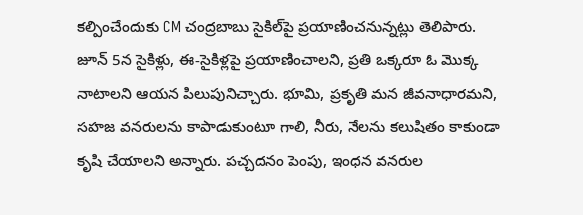కల్పించేందుకు CM చంద్రబాబు సైకిల్‌పై ప్రయాణించనున్నట్లు తెలిపారు. జూన్ 5న సైకిళ్లు, ఈ-సైకిళ్లపై ప్రయాణించాలని, ప్రతి ఒక్కరూ ఓ మొక్క నాటాలని ఆయన పిలుపునిచ్చారు. భూమి, ప్రకృతి మన జీవనాధారమని, సహజ వనరులను కాపాడుకుంటూ గాలి, నీరు, నేలను కలుషితం కాకుండా కృషి చేయాలని అన్నారు. పచ్చదనం పెంపు, ఇంధన వనరుల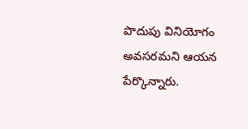పొదుపు వినియోగం అవసరమని ఆయన పేర్కొన్నారు.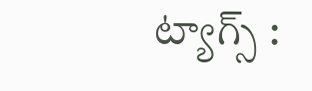ట్యాగ్స్ :